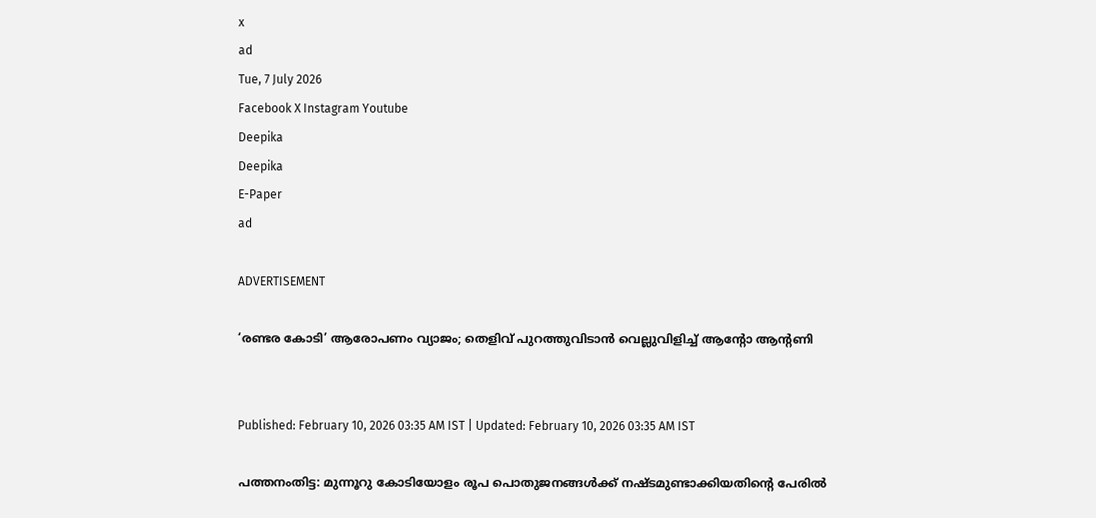x
ad
Tue, 7 July 2026
Facebook X Instagram Youtube
Deepika
Deepika
E-Paper
ad

ADVERTISEMENT

‘രണ്ടര കോടി’ ആരോപണം വ്യാജം; തെളിവ് പുറത്തുവിടാൻ വെല്ലുവിളിച്ച് ആന്‍റോ ആന്‍റണി


Published: February 10, 2026 03:35 AM IST | Updated: February 10, 2026 03:35 AM IST

പത്തനംതിട്ട: മുന്നൂറു കോടിയോളം രൂപ പൊതുജനങ്ങൾക്ക് നഷ്ടമുണ്ടാക്കിയതിന്‍റെ പേരിൽ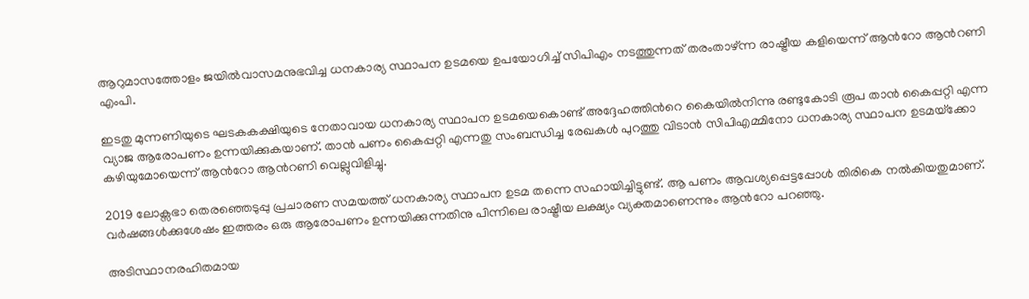ആറുമാസത്തോളം ജയിൽവാസമനുഭവിച്ച ധനകാര്യ സ്ഥാപന ഉടമയെ ഉപയോഗിച്ച് സിപിഎം നടത്തുന്നത് തരംതാഴ്ന്ന രാഷ്ട്രീയ കളിയെന്ന് ആന്‍റോ ആന്‍റണി എംപി.

ഇടതു മുന്നണിയുടെ ഘടകകക്ഷിയുടെ നേതാവായ ധനകാര്യ സ്ഥാപന ഉടമയെകൊണ്ട് അദ്ദേഹത്തിന്‍റെ കൈയിൽനിന്നു രണ്ടുകോടി രൂപ താൻ കൈപ്പറ്റി എന്ന വ്യാജ ആരോപണം ഉന്നയിക്കുകയാണ്. താൻ പണം കൈപ്പറ്റി എന്നതു സംബന്ധിച്ച രേഖകൾ പുറത്തു വിടാൻ സിപിഎമ്മിനോ ധനകാര്യ സ്ഥാപന ഉടമയ്‌ക്കോ കഴിയുമോയെന്ന് ആന്‍റോ ആന്‍റണി വെല്ലുവിളിച്ചു.

2019 ലോക്സഭാ തെരഞ്ഞെടുപ്പു പ്രചാരണ സമയത്ത് ധനകാര്യ സ്ഥാപന ഉടമ തന്നെ സഹായിച്ചിട്ടുണ്ട്. ആ പണം ആവശ്യപ്പെട്ടപ്പോൾ തിരികെ നൽകിയതുമാണ്. വർഷങ്ങൾക്കുശേഷം ഇത്തരം ഒരു ആരോപണം ഉന്നയിക്കുന്നതിനു പിന്നിലെ രാഷ്ട്രീയ ലക്ഷ്യം വ്യക്തമാണെന്നും ആന്‍റോ പറഞ്ഞു.

അടിസ്ഥാനരഹിതമായ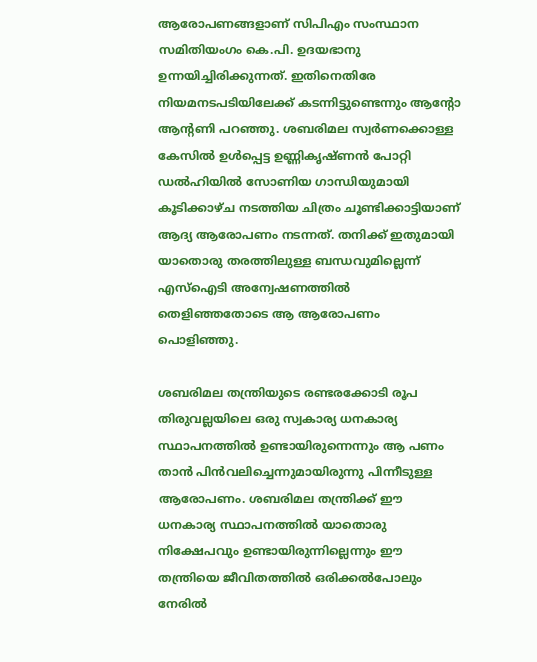ആരോപണങ്ങളാണ് സിപിഎം സംസ്ഥാന സമിതിയംഗം കെ.പി. ഉദയഭാനു ഉന്നയിച്ചിരിക്കുന്നത്. ഇതിനെതിരേ നിയമനടപടിയിലേക്ക് കടന്നിട്ടുണ്ടെന്നും ആന്‍റോ ആന്‍റണി പറഞ്ഞു. ശബരിമല സ്വർണക്കൊള്ള കേസിൽ ഉൾപ്പെട്ട ഉണ്ണികൃഷ്ണൻ പോറ്റി ഡൽഹിയിൽ സോണിയ ഗാന്ധിയുമായി കൂടിക്കാഴ്ച നടത്തിയ ചിത്രം ചൂണ്ടിക്കാട്ടിയാണ് ആദ്യ ആരോപണം നടന്നത്. തനിക്ക് ഇതുമായി യാതൊരു തരത്തിലുള്ള ബന്ധവുമില്ലെന്ന് എസ്‌ഐടി അന്വേഷണത്തിൽ തെളിഞ്ഞതോടെ ആ ആരോപണം പൊളിഞ്ഞു.

ശബരിമല തന്ത്രിയുടെ രണ്ടരക്കോടി രൂപ തിരുവല്ലയിലെ ഒരു സ്വകാര്യ ധനകാര്യ സ്ഥാപനത്തിൽ ഉണ്ടായിരുന്നെന്നും ആ പണം താൻ പിൻവലിച്ചെന്നുമായിരുന്നു പിന്നീടുള്ള ആരോപണം. ശബരിമല തന്ത്രിക്ക് ഈ ധനകാര്യ സ്ഥാപനത്തിൽ യാതൊരു നിക്ഷേപവും ഉണ്ടായിരുന്നില്ലെന്നും ഈ തന്ത്രിയെ ജീവിതത്തിൽ ഒരിക്കൽപോലും നേരിൽ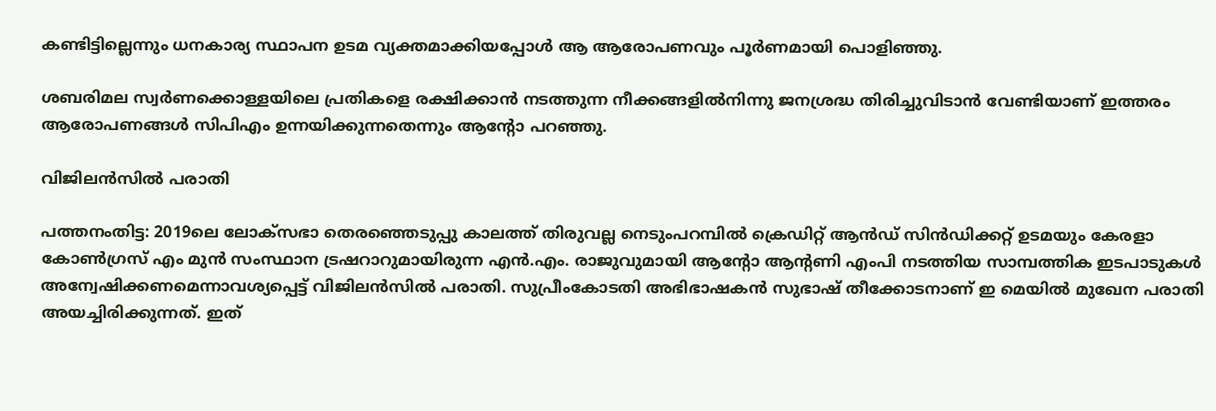കണ്ടിട്ടില്ലെന്നും ധനകാര്യ സ്ഥാപന ഉടമ വ്യക്തമാക്കിയപ്പോൾ ആ ആരോപണവും പൂർണമായി പൊളിഞ്ഞു.

ശബരിമല സ്വർണക്കൊള്ളയിലെ പ്രതികളെ രക്ഷിക്കാൻ നടത്തുന്ന നീക്കങ്ങളിൽനിന്നു ജനശ്രദ്ധ തിരിച്ചുവിടാൻ വേണ്ടിയാണ് ഇത്തരം ആരോപണങ്ങൾ സിപിഎം ഉന്നയിക്കുന്നതെന്നും ആന്‍റോ പറഞ്ഞു.

വിജിലൻസിൽ പരാതി

പത്തനംതിട്ട: 2019ലെ ലോക്‌സഭാ തെരഞ്ഞെടുപ്പു കാലത്ത് തിരുവല്ല നെടുംപറമ്പില്‍ ക്രെഡിറ്റ് ആന്‍ഡ് സിന്‍ഡിക്കറ്റ് ഉടമയും കേരളാ കോണ്‍ഗ്രസ് എം മുന്‍ സംസ്ഥാന ട്രഷറാറുമായിരുന്ന എന്‍.എം. രാജുവുമായി ആന്‍റോ ആന്‍റണി എംപി നടത്തിയ സാമ്പത്തിക ഇടപാടുകള്‍ അന്വേഷിക്കണമെന്നാവശ്യപ്പെട്ട് വിജിലന്‍സില്‍ പരാതി. സുപ്രീംകോടതി അഭിഭാഷകന്‍ സുഭാഷ് തീക്കോടനാണ് ഇ മെയില്‍ മുഖേന പരാതി അയച്ചിരിക്കുന്നത്. ഇത്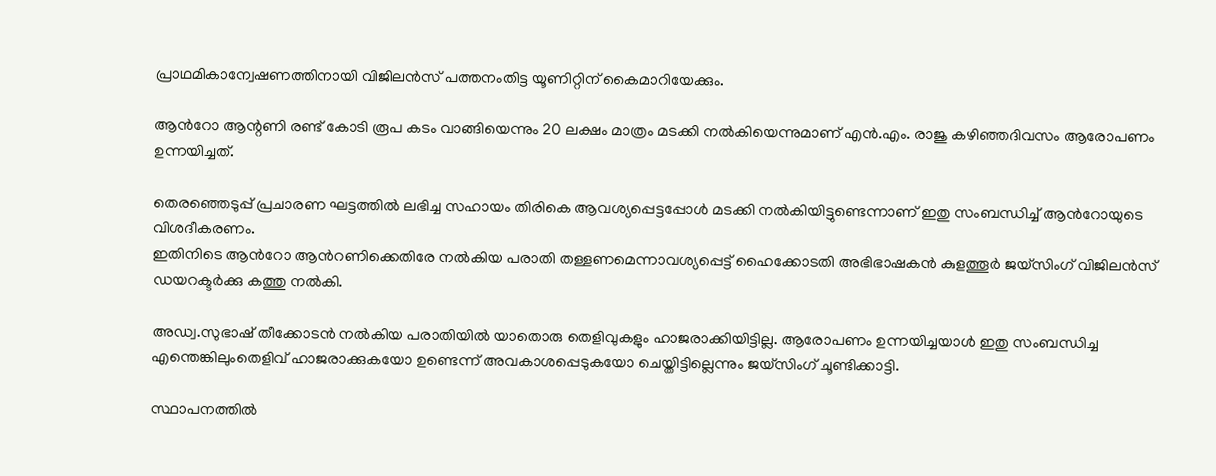പ്രാഥമികാന്വേഷണത്തിനായി വിജിലന്‍സ് പത്തനംതിട്ട യൂണിറ്റിന് കൈമാറിയേക്കും.

ആന്‍റോ ആന്റണി രണ്ട് കോടി രൂപ കടം വാങ്ങിയെന്നും 20 ലക്ഷം മാത്രം മടക്കി നല്‍കിയെന്നുമാണ് എന്‍.എം. രാജു കഴിഞ്ഞദിവസം ആരോപണം ഉന്നയിച്ചത്.

തെരഞ്ഞെടുപ്പ് പ്രചാരണ ഘട്ടത്തിൽ ലഭിച്ച സഹായം തിരികെ ആവശ്യപ്പെട്ടപ്പോൾ മടക്കി നൽകിയിട്ടുണ്ടെന്നാണ് ഇതു സംബന്ധിച്ച് ആന്‍റോയുടെ വിശദീകരണം.
ഇതിനിടെ ആന്‍റോ ആന്‍റണിക്കെതിരേ നൽകിയ പരാതി തള്ളണമെന്നാവശ്യപ്പെട്ട് ഹൈക്കോടതി അഭിഭാഷകൻ കുളത്തൂർ ജയ്സിംഗ് വിജിലൻസ് ഡയറക്ടർക്കു കത്തു നൽകി.

അഡ്വ.സുഭാഷ് തീക്കോടൻ നൽകിയ പരാതിയിൽ യാതൊരു തെളിവുകളും ഹാജരാക്കിയിട്ടില്ല. ആരോപണം ഉന്നയിച്ചയാൾ ഇതു സംബന്ധിച്ച എന്തെങ്കിലുംതെളിവ് ഹാജരാക്കുകയോ ഉണ്ടെന്ന് അവകാശപ്പെടുകയോ ചെയ്തിട്ടില്ലെന്നും ജയ്സിംഗ് ചൂണ്ടിക്കാട്ടി.

സ്ഥാപനത്തിൽ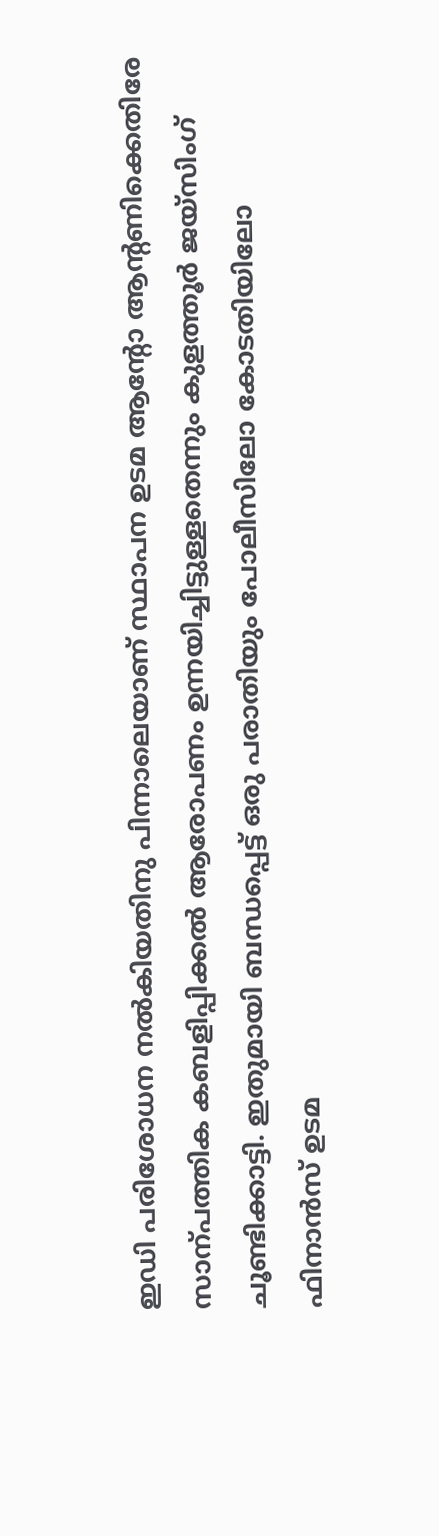ഇഡി പരിശോധന നൽകിയതിനു പിന്നാലെയാണ് സ്ഥാപന ഉടമ ആന്‍റോ ആന്‍റണിക്കെതിരേ സാന്പത്തിക കബളിപ്പിക്കൽ ആരോപണം ഉന്നയിച്ചിട്ടുള്ളതെന്നും കുളത്തൂർ ജയ്സിംഗ് ചൂണ്ടിക്കാട്ടി. ഇതുമായി ബന്ധപ്പെട്ട് ഒരു പരാതിയും പോലീസിലോ കോടതിയിലോ ഫിനാൻസ് ഉടമ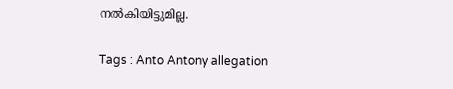നൽകിയിട്ടുമില്ല.

Tags : Anto Antony allegation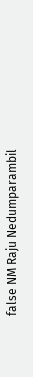false NM Raju Nedumparambil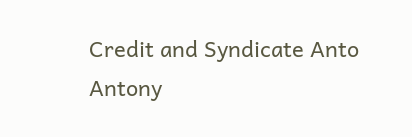Credit and Syndicate Anto Antony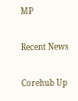MP

Recent News

Corehub Up